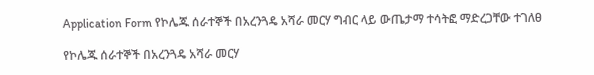Application Form የኮሌጁ ሰራተኞች በአረንጓዴ አሻራ መርሃ ግብር ላይ ውጤታማ ተሳትፎ ማድረጋቸው ተገለፀ

የኮሌጁ ሰራተኞች በአረንጓዴ አሻራ መርሃ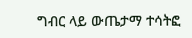ግብር ላይ ውጤታማ ተሳትፎ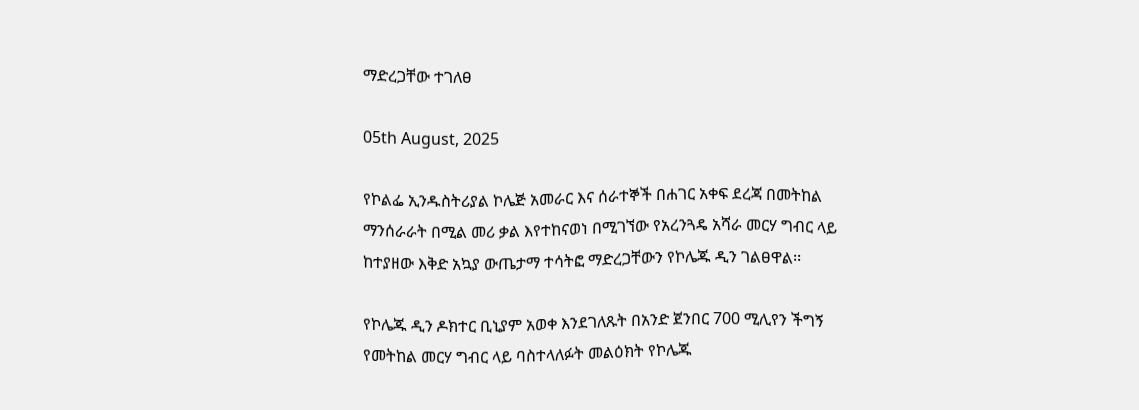ማድረጋቸው ተገለፀ

05th August, 2025

የኮልፌ ኢንዱስትሪያል ኮሌጅ አመራር እና ሰራተኞች በሐገር አቀፍ ደረጃ በመትከል ማንሰራራት በሚል መሪ ቃል እየተከናወነ በሚገኘው የአረንጓዴ አሻራ መርሃ ግብር ላይ ከተያዘው እቅድ አኳያ ውጤታማ ተሳትፎ ማድረጋቸውን የኮሌጁ ዲን ገልፀዋል፡፡

የኮሌጁ ዲን ዶክተር ቢኒያም አወቀ እንደገለጹት በአንድ ጀንበር 700 ሚሊየን ችግኝ የመትከል መርሃ ግብር ላይ ባስተላለፉት መልዕክት የኮሌጁ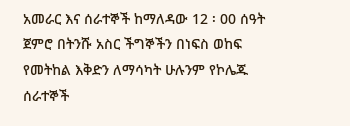አመራር እና ሰራተኞች ከማለዳው 12 ፡ 00 ሰዓት ጀምሮ በትንሹ አስር ችግኞችን በነፍስ ወከፍ የመትከል እቅድን ለማሳካት ሁሉንም የኮሌጁ ሰራተኞች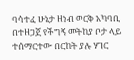ባሳተፈ ሁኔታ ዘነብ ወርቅ አካባቢ በተዘጋጀ የችግኝ መትከያ ቦታ ላይ  ተሰማርተው በርከት ያሉ ሃገር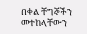በቀል ቸግኞችን መተከላቸውን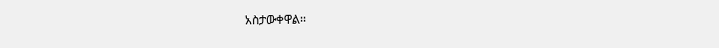አስታውቀዋል፡፡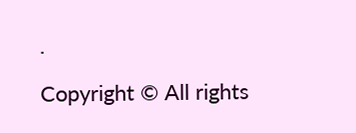.

Copyright © All rights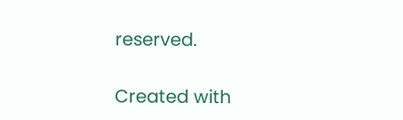reserved.

Created with